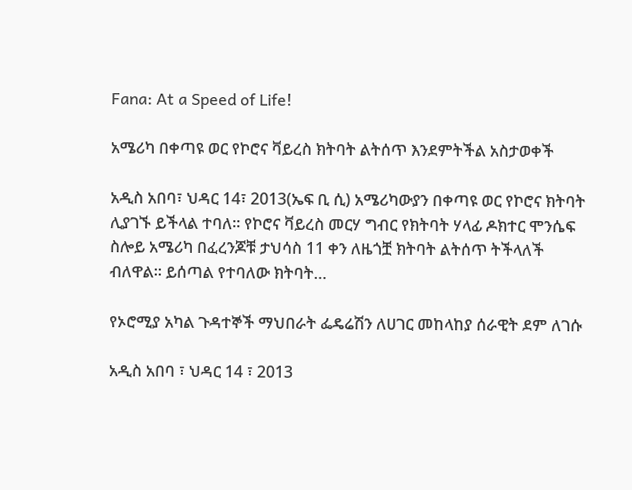Fana: At a Speed of Life!

አሜሪካ በቀጣዩ ወር የኮሮና ቫይረስ ክትባት ልትሰጥ እንደምትችል አስታወቀች

አዲስ አበባ፣ ህዳር 14፣ 2013(ኤፍ ቢ ሲ) አሜሪካውያን በቀጣዩ ወር የኮሮና ክትባት ሊያገኙ ይችላል ተባለ፡፡ የኮሮና ቫይረስ መርሃ ግብር የክትባት ሃላፊ ዶክተር ሞንሴፍ ስሎይ አሜሪካ በፈረንጆቹ ታህሳስ 11 ቀን ለዜጎቿ ክትባት ልትሰጥ ትችላለች ብለዋል፡፡ ይሰጣል የተባለው ክትባት…

የኦሮሚያ አካል ጉዳተኞች ማህበራት ፌዴሬሽን ለሀገር መከላከያ ሰራዊት ደም ለገሱ

አዲስ አበባ ፣ ህዳር 14 ፣ 2013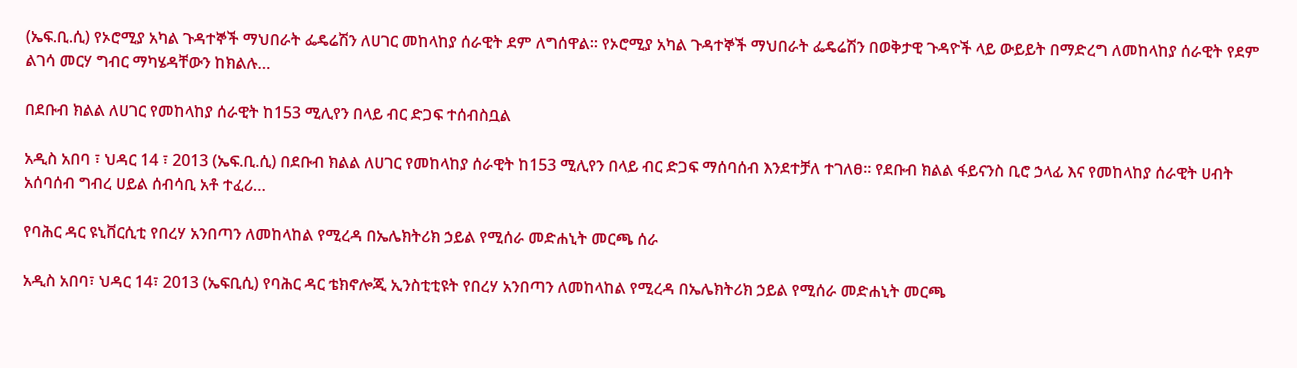(ኤፍ.ቢ.ሲ) የኦሮሚያ አካል ጉዳተኞች ማህበራት ፌዴሬሽን ለሀገር መከላከያ ሰራዊት ደም ለግሰዋል። የኦሮሚያ አካል ጉዳተኞች ማህበራት ፌዴሬሽን በወቅታዊ ጉዳዮች ላይ ውይይት በማድረግ ለመከላከያ ሰራዊት የደም ልገሳ መርሃ ግብር ማካሄዳቸውን ከክልሉ…

በደቡብ ክልል ለሀገር የመከላከያ ሰራዊት ከ153 ሚሊየን በላይ ብር ድጋፍ ተሰብስቧል

አዲስ አበባ ፣ ህዳር 14 ፣ 2013 (ኤፍ.ቢ.ሲ) በደቡብ ክልል ለሀገር የመከላከያ ሰራዊት ከ153 ሚሊየን በላይ ብር ድጋፍ ማሰባሰብ እንደተቻለ ተገለፀ። የደቡብ ክልል ፋይናንስ ቢሮ ኃላፊ እና የመከላከያ ሰራዊት ሀብት አሰባሰብ ግብረ ሀይል ሰብሳቢ አቶ ተፈሪ…

የባሕር ዳር ዩኒቨርሲቲ የበረሃ አንበጣን ለመከላከል የሚረዳ በኤሌክትሪክ ኃይል የሚሰራ መድሐኒት መርጫ ሰራ

አዲስ አበባ፣ ህዳር 14፣ 2013 (ኤፍቢሲ) የባሕር ዳር ቴክኖሎጂ ኢንስቲቲዩት የበረሃ አንበጣን ለመከላከል የሚረዳ በኤሌክትሪክ ኃይል የሚሰራ መድሐኒት መርጫ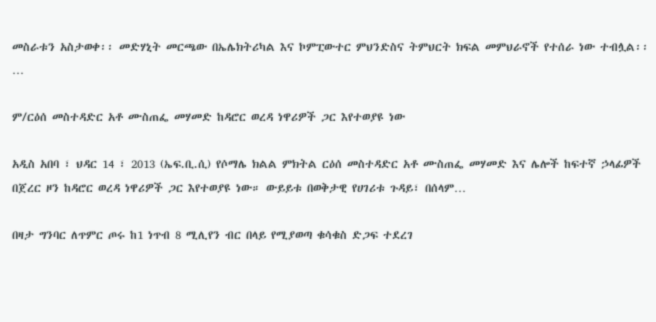መስራቱን አስታወቀ፡፡ መድሃኒት መርጫው በኤሌክትሪካል እና ኮምፒውተር ምህንድስና ትምህርት ክፍል መምህራኖች የተሰራ ነው ተብሏል፡፡…

ም/ርዕሰ መስተዳድር አቶ ሙስጠፌ መሃመድ ከዳሮር ወረዳ ነዋሪዎች ጋር እየተወያዩ ነው

አዲስ አበባ ፣ ህዳር 14 ፣ 2013 (ኤፍ.ቢ.ሲ) የሶማሌ ክልል ምክትል ርዕሰ መስተዳድር አቶ ሙስጠፌ መሃመድ እና ሌሎች ከፍተኛ ኃላፊዎች በጀረር ዞን ከዳሮር ወረዳ ነዋሪዎች ጋር እየተወያዩ ነው። ውይይቱ በወቅታዊ የሀገሪቱ ጉዳይ፣ በሰላም…

በዛታ ግንባር ለጥምር ጦሩ ከ1 ነጥብ 8 ሚሊየን ብር በላይ የሚያወጣ ቁሳቁስ ድጋፍ ተደረገ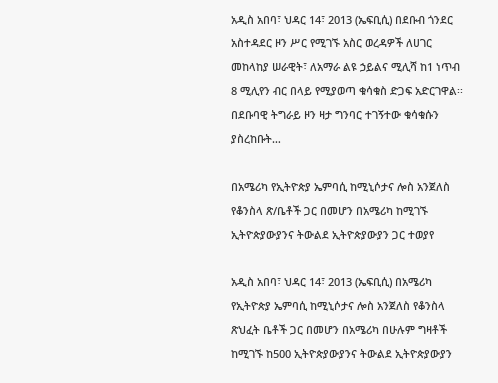አዲስ አበባ፣ ህዳር 14፣ 2013 (ኤፍቢሲ) በደቡብ ጎንደር አስተዳደር ዞን ሥር የሚገኙ አስር ወረዳዎች ለሀገር መከላከያ ሠራዊት፣ ለአማራ ልዩ ኃይልና ሚሊሻ ከ1 ነጥብ 8 ሚሊየን ብር በላይ የሚያወጣ ቁሳቁስ ድጋፍ አድርገዋል፡፡ በደቡባዊ ትግራይ ዞን ዛታ ግንባር ተገኝተው ቁሳቁሱን ያስረከቡት…

በአሜሪካ የኢትዮጵያ ኤምባሲ ከሚኒሶታና ሎስ አንጀለስ የቆንስላ ጽ/ቤቶች ጋር በመሆን በአሜሪካ ከሚገኙ ኢትዮጵያውያንና ትውልደ ኢትዮጵያውያን ጋር ተወያየ

አዲስ አበባ፣ ህዳር 14፣ 2013 (ኤፍቢሲ) በአሜሪካ የኢትዮጵያ ኤምባሲ ከሚኒሶታና ሎስ አንጀለስ የቆንስላ ጽህፈት ቤቶች ጋር በመሆን በአሜሪካ በሁሉም ግዛቶች ከሚገኙ ከ500 ኢትዮጵያውያንና ትውልደ ኢትዮጵያውያን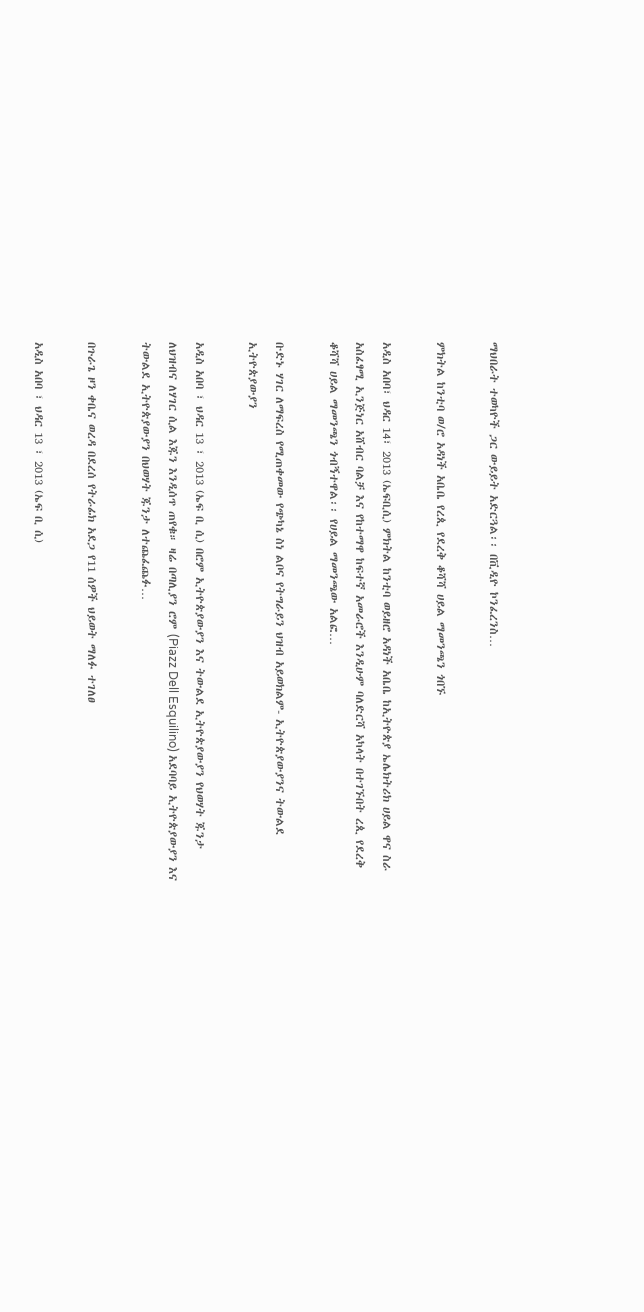ማህበራት ተወካዮች ጋር ውይይት አድርጓል፡፡ በቪዲዮ ኮንፈረንስ…

ምክትል ከንቲባ ወ/ሮ አዳነች አቤቤ የረጲ የደረቅ ቆሻሻ ሀይል ማመንጫን ጎበኙ

አዲስ አበባ፣ ህዳር 14፣ 2013 (ኤፍቢሲ) ምክትል ከንቲባ ወይዘሮ አዳነች አቤቤ ከኢትዮጵያ ኤሌክትሪክ ሀይል ዋና ስራ አስፈፃሚ ኢንጅነር አሸብር ባልቻ እና የከተማዋ ከፍተኛ አመራሮች እንዲሁም ባለድርሻ አካላት በተገኙበት ረጲ የደረቅ ቆሻሻ ሀይል ማመንጫን ጎብኝተዋል፡፡ የሀይል ማመንጫው አልፎ…

ቡድኑ ሃገር ለማፍረስ የሚጠቀመው የጭካኔ ስነ ልቦና የትግራይን ህዝብ አይወክልም- ኢትዮጵያውያንና ትውልደ ኢትዮጵያውያን

አዲስ አበባ ፣ ህዳር 13 ፣ 2013 (ኤፍ ቢ ሲ) በሮም ኢትዮጵያውያን እና ትውልደ ኢትዮጵያውያን የህወሃት ጁንታ ለህዝብና ለሃገር ሲል እጁን እንዲሰጥ ጠየቁ። ዛሬ በጣሊያን ሮም (Piazz Dell Esquilino) አደባባይ ኢትዮጵያውያን እና ትውልደ ኢትዮጵያውያን በህወሃት ጁንታ ለተጨፈጨፉ…

በጉራጌ ዞን ቀቤና ወረዳ በደረሰ የትራፊክ አደጋ የ11 ሰዎች ህይወት ማለፉ ተገለፀ

አዲስ አበባ ፣ ህዳር 13 ፣ 2013 (ኤፍ ቢ ሲ)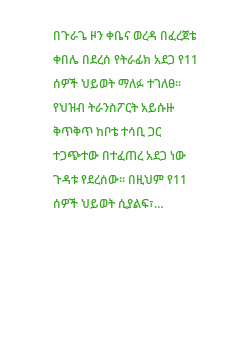በጉራጌ ዞን ቀቤና ወረዳ በፈረጀቴ ቀበሌ በደረሰ የትራፊክ አደጋ የ11 ሰዎች ህይወት ማለፉ ተገለፀ። የህዝብ ትራንስፖርት አይሱዙ ቅጥቅጥ ከቦቴ ተሳቢ ጋር ተጋጭተው በተፈጠረ አደጋ ነው ጉዳቱ የደረሰው። በዚህም የ11 ሰዎች ህይወት ሲያልፍ፣…